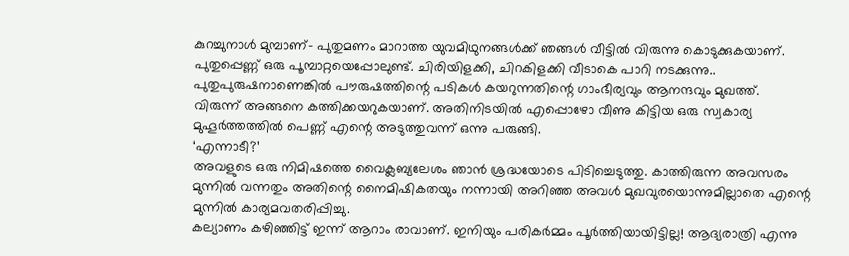കുറച്ചുനാൾ മുമ്പാണ്- പുതുമണം മാറാത്ത യുവമിഥുനങ്ങൾക്ക് ഞങ്ങൾ വീട്ടിൽ വിരുന്നു കൊടുക്കുകയാണ്. പുതുപ്പെണ്ണ് ഒരു പൂമ്പാറ്റയെപ്പോലുണ്ട്. ചിരിയിളക്കി, ചിറകിളക്കി വീടാകെ പാറി നടക്കുന്നു.. പുതുപുരുഷനാണെങ്കിൽ പൗരുഷത്തിന്റെ പടികൾ കയറുന്നതിന്റെ ഗാംഭീര്യവും ആനന്ദവും മുഖത്ത്.
വിരുന്ന് അങ്ങനെ കത്തിക്കയറുകയാണ്. അതിനിടയിൽ എപ്പൊഴോ വീണു കിട്ടിയ ഒരു സ്വകാര്യ മുഹൂർത്തത്തിൽ പെണ്ണ് എന്റെ അടുത്തുവന്ന് ഒന്നു പരുങ്ങി.
‘എന്നാടീ?’
അവളുടെ ഒരു നിമിഷത്തെ വൈക്ലബ്യലേശം ഞാൻ ശ്രദ്ധയോടെ പിടിച്ചെടുത്തു. കാത്തിരുന്ന അവസരം മുന്നിൽ വന്നതും അതിന്റെ നൈമിഷികതയും നന്നായി അറിഞ്ഞ അവൾ മുഖവുരയൊന്നുമില്ലാതെ എന്റെ മുന്നിൽ കാര്യമവതരിപ്പിച്ചു.
കല്യാണം കഴിഞ്ഞിട്ട് ഇന്ന് ആറാം രാവാണ്. ഇനിയും പരികർമ്മം പൂർത്തിയായിട്ടില്ല! ആദ്യരാത്രി എന്നു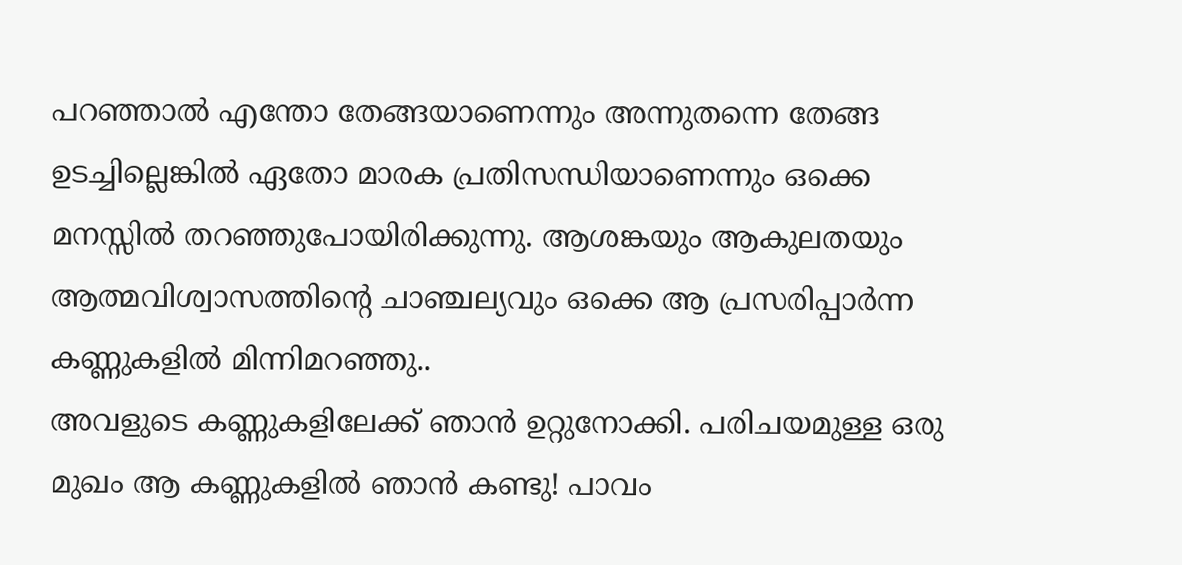പറഞ്ഞാൽ എന്തോ തേങ്ങയാണെന്നും അന്നുതന്നെ തേങ്ങ ഉടച്ചില്ലെങ്കിൽ ഏതോ മാരക പ്രതിസന്ധിയാണെന്നും ഒക്കെ മനസ്സിൽ തറഞ്ഞുപോയിരിക്കുന്നു. ആശങ്കയും ആകുലതയും ആത്മവിശ്വാസത്തിന്റെ ചാഞ്ചല്യവും ഒക്കെ ആ പ്രസരിപ്പാർന്ന കണ്ണുകളിൽ മിന്നിമറഞ്ഞു..
അവളുടെ കണ്ണുകളിലേക്ക് ഞാൻ ഉറ്റുനോക്കി. പരിചയമുള്ള ഒരു മുഖം ആ കണ്ണുകളിൽ ഞാൻ കണ്ടു! പാവം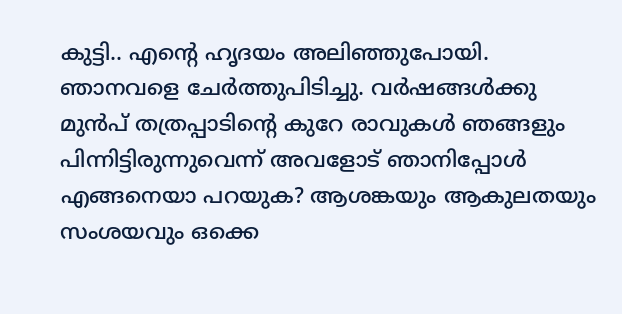കുട്ടി.. എന്റെ ഹൃദയം അലിഞ്ഞുപോയി. ഞാനവളെ ചേർത്തുപിടിച്ചു. വർഷങ്ങൾക്കു മുൻപ് തത്രപ്പാടിന്റെ കുറേ രാവുകൾ ഞങ്ങളും പിന്നിട്ടിരുന്നുവെന്ന് അവളോട് ഞാനിപ്പോൾ എങ്ങനെയാ പറയുക? ആശങ്കയും ആകുലതയും സംശയവും ഒക്കെ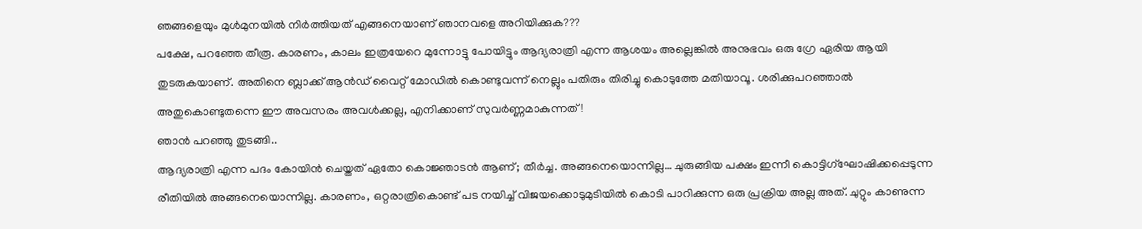ഞങ്ങളെയും മുൾമുനയിൽ നിർത്തിയത് എങ്ങനെയാണ് ഞാനവളെ അറിയിക്കുക???
പക്ഷേ, പറഞ്ഞേ തീരൂ. കാരണം, കാലം ഇത്രയേറെ മുന്നോട്ടു പോയിട്ടും ആദ്യരാത്രി എന്ന ആശയം അല്ലെങ്കിൽ അനുഭവം ഒരു ഗ്രേ ഏരിയ ആയി തുടരുകയാണ്. അതിനെ ബ്ലാക്ക് ആൻഡ് വൈറ്റ് മോഡിൽ കൊണ്ടുവന്ന് നെല്ലും പതിരും തിരിച്ചു കൊടുത്തേ മതിയാവൂ. ശരിക്കുപറഞ്ഞാൽ അതുകൊണ്ടുതന്നെ ഈ അവസരം അവൾക്കല്ല, എനിക്കാണ് സുവർണ്ണമാകുന്നത്!
ഞാൻ പറഞ്ഞു തുടങ്ങി..
ആദ്യരാത്രി എന്ന പദം കോയിൻ ചെയ്തത് ഏതോ കൊജ്ഞാടൻ ആണ്; തീർച്ച. അങ്ങനെയൊന്നില്ല… ചുരുങ്ങിയ പക്ഷം ഇന്നീ കൊട്ടിഗ്ഘോഷിക്കപ്പെടുന്ന രീതിയിൽ അങ്ങനെയൊന്നില്ല. കാരണം, ഒറ്റരാത്രികൊണ്ട് പട നയിച്ച് വിജയക്കൊടുമുടിയിൽ കൊടി പാറിക്കുന്ന ഒരു പ്രക്രിയ അല്ല അത്. ചുറ്റും കാണുന്ന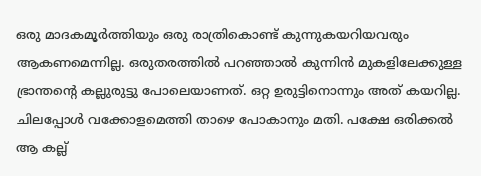ഒരു മാദകമൂർത്തിയും ഒരു രാത്രികൊണ്ട് കുന്നുകയറിയവരും ആകണമെന്നില്ല. ഒരുതരത്തിൽ പറഞ്ഞാൽ കുന്നിൻ മുകളിലേക്കുള്ള ഭ്രാന്തന്റെ കല്ലുരുട്ടു പോലെയാണത്. ഒറ്റ ഉരുട്ടിനൊന്നും അത് കയറില്ല. ചിലപ്പോൾ വക്കോളമെത്തി താഴെ പോകാനും മതി. പക്ഷേ ഒരിക്കൽ ആ കല്ല്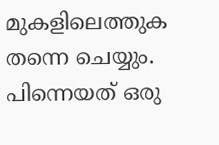മുകളിലെത്തുക തന്നെ ചെയ്യും. പിന്നെയത് ഒരു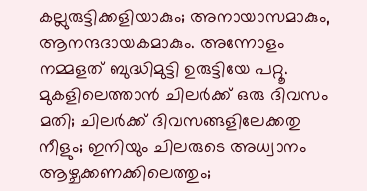കല്ലുരുട്ടിക്കളിയാകും; അനായാസമാകും, ആനന്ദദായകമാകും. അന്നോളം നമ്മളത് ബുദ്ധിമുട്ടി ഉരുട്ടിയേ പറ്റൂ. മുകളിലെത്താൻ ചിലർക്ക് ഒരു ദിവസം മതി; ചിലർക്ക് ദിവസങ്ങളിലേക്കതു നീളും; ഇനിയും ചിലരുടെ അധ്വാനം ആഴ്ചക്കണക്കിലെത്തും;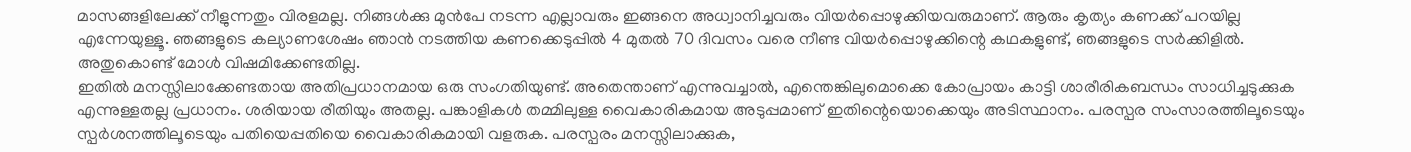മാസങ്ങളിലേക്ക് നീളുന്നതും വിരളമല്ല. നിങ്ങൾക്കു മുൻപേ നടന്ന എല്ലാവരും ഇങ്ങനെ അധ്വാനിച്ചവരും വിയർപ്പൊഴുക്കിയവരുമാണ്. ആരും കൃത്യം കണക്ക് പറയില്ല എന്നേയുള്ളൂ. ഞങ്ങളുടെ കല്യാണശേഷം ഞാൻ നടത്തിയ കണക്കെടുപ്പിൽ 4 മുതൽ 70 ദിവസം വരെ നീണ്ട വിയർപ്പൊഴുക്കിന്റെ കഥകളുണ്ട്, ഞങ്ങളുടെ സർക്കിളിൽ. അതുകൊണ്ട് മോൾ വിഷമിക്കേണ്ടതില്ല.
ഇതിൽ മനസ്സിലാക്കേണ്ടതായ അതിപ്രധാനമായ ഒരു സംഗതിയുണ്ട്. അതെന്താണ് എന്നുവച്ചാൽ, എന്തെങ്കിലുമൊക്കെ കോപ്രായം കാട്ടി ശാരീരികബന്ധം സാധിച്ചടുക്കുക എന്നുള്ളതല്ല പ്രധാനം. ശരിയായ രീതിയും അതല്ല. പങ്കാളികൾ തമ്മിലുള്ള വൈകാരികമായ അടുപ്പമാണ് ഇതിന്റെയൊക്കെയും അടിസ്ഥാനം. പരസ്പര സംസാരത്തിലൂടെയും സ്പർശനത്തിലൂടെയും പതിയെപ്പതിയെ വൈകാരികമായി വളരുക. പരസ്പരം മനസ്സിലാക്കുക,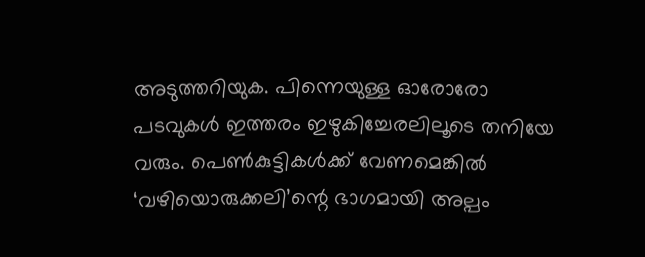അടുത്തറിയുക. പിന്നെയുള്ള ഓരോരോ പടവുകൾ ഇത്തരം ഇഴുകിച്ചേരലിലൂടെ തനിയേ വരും. പെൺകുട്ടികൾക്ക് വേണമെങ്കിൽ ‘വഴിയൊരുക്കലി’ന്റെ ഭാഗമായി അല്പം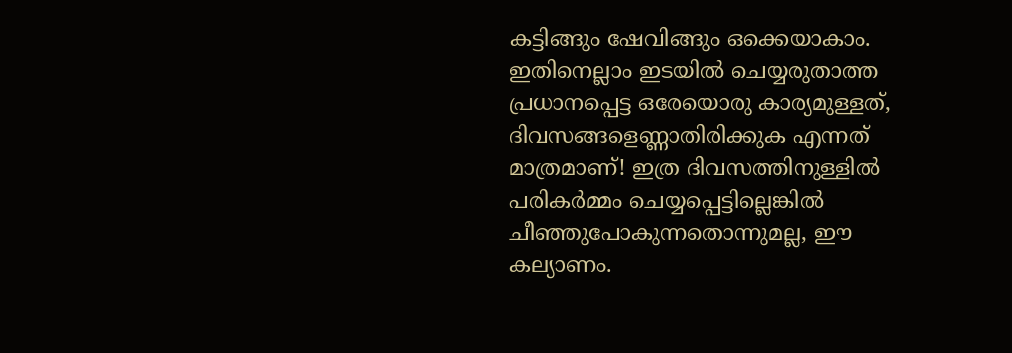കട്ടിങ്ങും ഷേവിങ്ങും ഒക്കെയാകാം. ഇതിനെല്ലാം ഇടയിൽ ചെയ്യരുതാത്ത പ്രധാനപ്പെട്ട ഒരേയൊരു കാര്യമുള്ളത്, ദിവസങ്ങളെണ്ണാതിരിക്കുക എന്നത് മാത്രമാണ്! ഇത്ര ദിവസത്തിനുള്ളിൽ പരികർമ്മം ചെയ്യപ്പെട്ടില്ലെങ്കിൽ ചീഞ്ഞുപോകുന്നതൊന്നുമല്ല, ഈ കല്യാണം.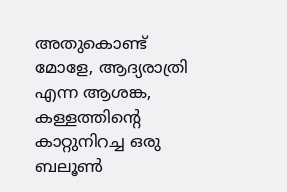അതുകൊണ്ട് മോളേ, ആദ്യരാത്രി എന്ന ആശങ്ക, കള്ളത്തിന്റെ കാറ്റുനിറച്ച ഒരു ബലൂൺ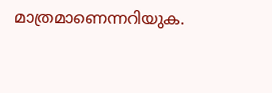മാത്രമാണെന്നറിയുക.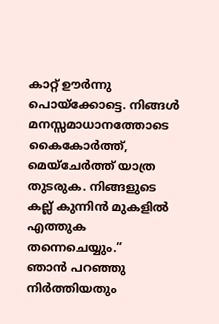കാറ്റ് ഊർന്നു പൊയ്ക്കോട്ടെ. നിങ്ങൾ മനസ്സമാധാനത്തോടെ കൈകോർത്ത്, മെയ്ചേർത്ത് യാത്ര തുടരുക. നിങ്ങളുടെ കല്ല് കുന്നിൻ മുകളിൽ എത്തുക തന്നെചെയ്യും.”
ഞാൻ പറഞ്ഞു നിർത്തിയതും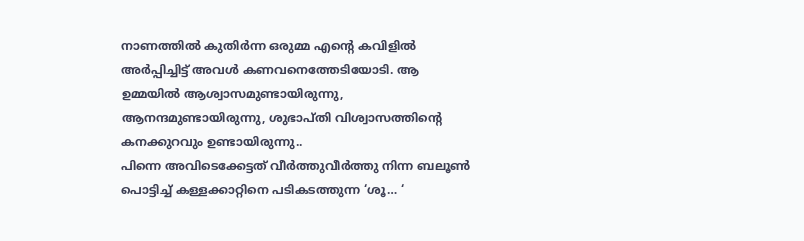നാണത്തിൽ കുതിർന്ന ഒരുമ്മ എന്റെ കവിളിൽ അർപ്പിച്ചിട്ട് അവൾ കണവനെത്തേടിയോടി. ആ ഉമ്മയിൽ ആശ്വാസമുണ്ടായിരുന്നു, ആനന്ദമുണ്ടായിരുന്നു, ശുഭാപ്തി വിശ്വാസത്തിന്റെ കനക്കുറവും ഉണ്ടായിരുന്നു..
പിന്നെ അവിടെക്കേട്ടത് വീർത്തുവീർത്തു നിന്ന ബലൂൺ പൊട്ടിച്ച് കള്ളക്കാറ്റിനെ പടികടത്തുന്ന ‘ശൂ… ‘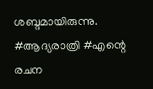ശബ്ദമായിരുന്നു.
#ആദ്യരാത്രി #എന്റെ രചന